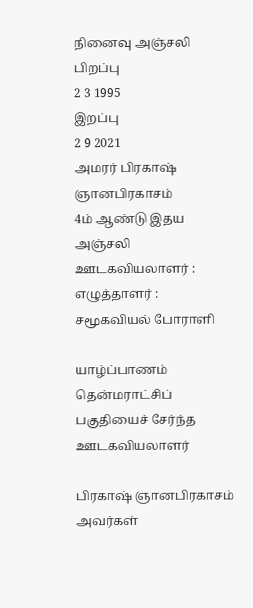நினைவு அஞ்சலி
பிறப்பு
2 3 1995
இறப்பு
2 9 2021
அமரர் பிரகாஷ் ஞானபிரகாசம்
4ம் ஆண்டு இதய அஞ்சலி
ஊடகவியலாளர் : எழுத்தாளர் : சமூகவியல் போராளி

யாழ்ப்பாணம் தென்மராட்சிப் பகுதியைச் சேர்ந்த ஊடகவியலாளர்

பிரகாஷ் ஞானபிரகாசம் அவர்கள்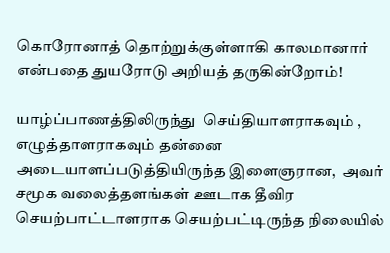கொரோனாத் தொற்றுக்குள்ளாகி காலமானார் என்பதை துயரோடு அறியத் தருகின்றோம்!

யாழ்ப்பாணத்திலிருந்து  செய்தியாளராகவும் , எழுத்தாளராகவும் தன்னை அடையாளப்படுத்தியிருந்த இளைஞரான,  அவர் சமூக வலைத்தளங்கள் ஊடாக தீவிர செயற்பாட்டாளராக செயற்பட்டிருந்த நிலையில்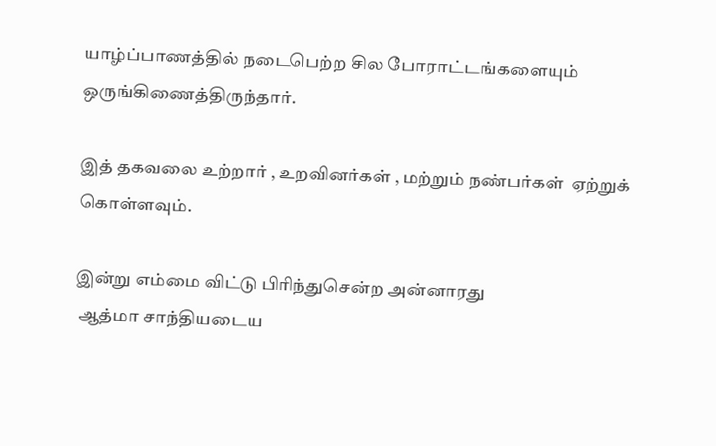யாழ்ப்பாணத்தில் நடைபெற்ற சில போராட்டங்களையும் ஒருங்கிணைத்திருந்தார்.

இத் தகவலை உற்றார் , உறவினர்கள் , மற்றும் நண்பர்கள்  ஏற்றுக் கொள்ளவும்.

இன்று எம்மை விட்டு பிரிந்துசென்ற அன்னாரது
 ஆத்மா சாந்தியடைய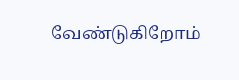வேண்டுகிறோம்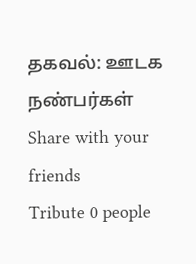தகவல்: ஊடக நண்பர்கள்
Share with your friends
Tribute 0 people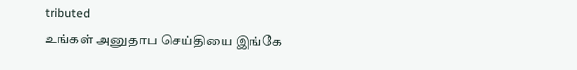tributed
உங்கள் அனுதாப செய்தியை இங்கே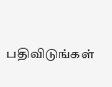பதிவிடுங்கள்